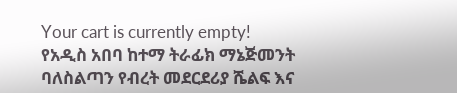Your cart is currently empty!
የአዲስ አበባ ከተማ ትራፊክ ማኔጅመንት ባለስልጣን የብረት መደርደሪያ ሼልፍ እና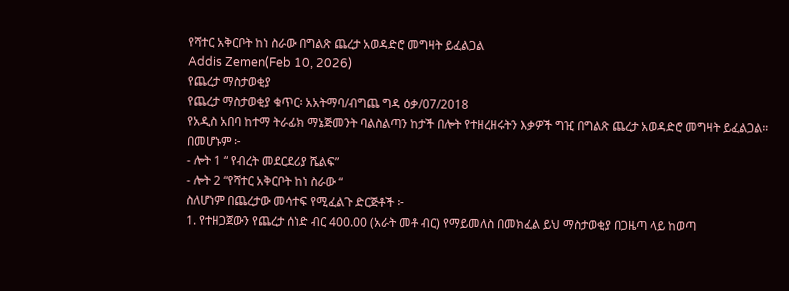የሻተር አቅርቦት ከነ ስራው በግልጽ ጨረታ አወዳድሮ መግዛት ይፈልጋል
Addis Zemen(Feb 10, 2026)
የጨረታ ማስታወቂያ
የጨረታ ማስታወቂያ ቁጥር፡ አአትማባ/ብግጨ ግዳ ዕቃ/07/2018
የአዲስ አበባ ከተማ ትራፊክ ማኔጅመንት ባልስልጣን ከታች በሎት የተዘረዘሩትን እቃዎች ግዢ በግልጽ ጨረታ አወዳድሮ መግዛት ይፈልጋል።
በመሆኑም ፦
- ሎት 1 “ የብረት መደርደሪያ ሼልፍ”
- ሎት 2 “የሻተር አቅርቦት ከነ ስራው “
ስለሆነም በጨረታው መሳተፍ የሚፈልጉ ድርጅቶች ፦
1. የተዘጋጀውን የጨረታ ሰነድ ብር 400.00 (አራት መቶ ብር) የማይመለስ በመክፈል ይህ ማስታወቂያ በጋዜጣ ላይ ከወጣ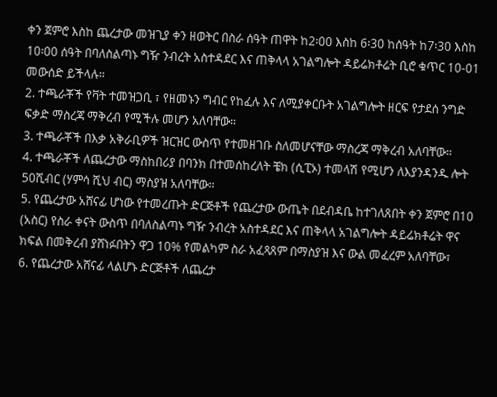ቀን ጀምሮ እስከ ጨረታው መዝጊያ ቀን ዘወትር በስራ ሰዓት ጠዋት ከ2፡00 እስከ 6፡30 ከሰዓት ከ7፡30 እስከ 10፡00 ሰዓት በባለስልጣኑ ግዥ ንብረት አስተዳደር እና ጠቅላላ አገልግሎት ዳይሬክቶሬት ቢሮ ቁጥር 10-01 መውሰድ ይችላሉ።
2. ተጫራቾች የቫት ተመዝጋቢ ፣ የዘመኑን ግብር የከፈሉ እና ለሚያቀርቡት አገልግሎት ዘርፍ የታደሰ ንግድ ፍቃድ ማስረጃ ማቅረብ የሚችሉ መሆን አለባቸው።
3. ተጫራቾች በእቃ አቅራቢዎች ዝርዝር ውስጥ የተመዘገቡ ስለመሆናቸው ማስረጃ ማቅረብ አለባቸው።
4. ተጫራቾች ለጨረታው ማስከበሪያ በባንክ በተመሰከረለት ቼክ (ሲፒኦ) ተመላሽ የሚሆን ለእያንዳንዱ ሎት 50ሺብር (ሃምሳ ሺህ ብር) ማስያዝ አለባቸው።
5. የጨረታው አሸናፊ ሆነው የተመረጡት ድርጅቶች የጨረታው ውጤት በደብዳቤ ከተገለጸበት ቀን ጀምሮ በ10 (አስር) የስራ ቀናት ውስጥ በባለስልጣኑ ግዥ ንብረት አስተዳደር እና ጠቅላላ አገልግሎት ዳይሬክቶሬት ዋና ክፍል በመቅረብ ያሸነፉበትን ዋጋ 10% የመልካም ስራ አፈጻጸም በማስያዝ እና ውል መፈረም አለባቸው፣
6. የጨረታው አሸናፊ ላልሆኑ ድርጅቶች ለጨረታ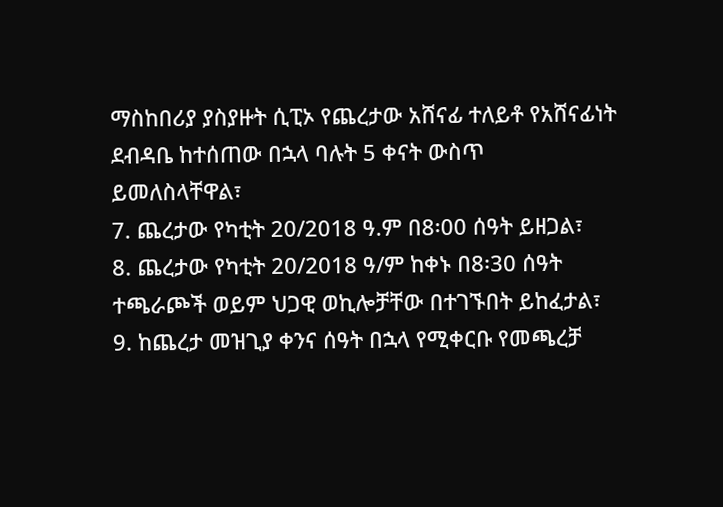ማስከበሪያ ያስያዙት ሲፒኦ የጨረታው አሸናፊ ተለይቶ የአሸናፊነት ደብዳቤ ከተሰጠው በኋላ ባሉት 5 ቀናት ውስጥ ይመለስላቸዋል፣
7. ጨረታው የካቲት 20/2018 ዓ.ም በ8፡00 ሰዓት ይዘጋል፣
8. ጨረታው የካቲት 20/2018 ዓ/ም ከቀኑ በ8፡30 ሰዓት ተጫራጮች ወይም ህጋዊ ወኪሎቻቸው በተገኙበት ይከፈታል፣
9. ከጨረታ መዝጊያ ቀንና ሰዓት በኋላ የሚቀርቡ የመጫረቻ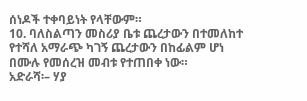ሰነዶች ተቀባይነት የላቸውም።
10. ባለስልጣን መስሪያ ቤቱ ጨረታውን በተመለከተ የተሻለ አማራጭ ካገኝ ጨረታውን በከፊልም ሆነ በሙሉ የመሰረዝ መብቱ የተጠበቀ ነው።
አድራሻ፡– ሃያ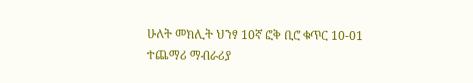ሁለት መክሊት ህንፃ 10ኛ ፎቅ ቢሮ ቁጥር 10-01
ተጨማሪ ማብራሪያ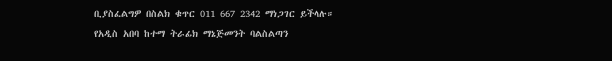ቢያስፈልግዎ በስልክ ቁጥር 011 667 2342 ማነጋገር ይችላሉ።
የአዲስ አበባ ከተማ ትራፊክ ማኔጅመንት ባልስልጣን